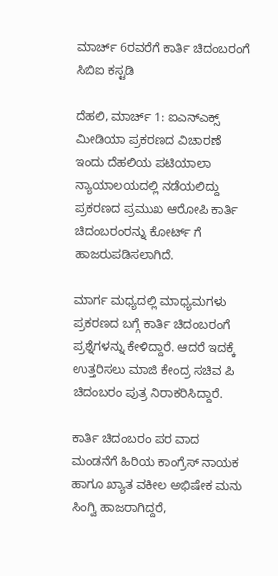ಮಾರ್ಚ್ 6ರವರೆಗೆ ಕಾರ್ತಿ ಚಿದಂಬರಂಗೆ ಸಿಬಿಐ ಕಸ್ಟಡಿ

ದೆಹಲಿ, ಮಾರ್ಚ್ 1: ಐಎನ್ಎಕ್ಸ್ ಮೀಡಿಯಾ ಪ್ರಕರಣದ ವಿಚಾರಣೆ ಇಂದು ದೆಹಲಿಯ ಪಟಿಯಾಲಾ ನ್ಯಾಯಾಲಯದಲ್ಲಿ ನಡೆಯಲಿದ್ದು ಪ್ರಕರಣದ ಪ್ರಮುಖ ಆರೋಪಿ ಕಾರ್ತಿ ಚಿದಂಬರಂರನ್ನು ಕೋರ್ಟ್ ಗೆ ಹಾಜರುಪಡಿಸಲಾಗಿದೆ.

ಮಾರ್ಗ ಮಧ್ಯದಲ್ಲಿ ಮಾಧ್ಯಮಗಳು ಪ್ರಕರಣದ ಬಗ್ಗೆ ಕಾರ್ತಿ ಚಿದಂಬರಂಗೆ ಪ್ರಶ್ನೆಗಳನ್ನು ಕೇಳಿದ್ದಾರೆ. ಆದರೆ ಇದಕ್ಕೆ ಉತ್ತರಿಸಲು ಮಾಜಿ ಕೇಂದ್ರ ಸಚಿವ ಪಿ ಚಿದಂಬರಂ ಪುತ್ರ ನಿರಾಕರಿಸಿದ್ದಾರೆ.

ಕಾರ್ತಿ ಚಿದಂಬರಂ ಪರ ವಾದ ಮಂಡನೆಗೆ ಹಿರಿಯ ಕಾಂಗ್ರೆಸ್ ನಾಯಕ ಹಾಗೂ ಖ್ಯಾತ ವಕೀಲ ಅಭಿಷೇಕ ಮನು ಸಿಂಗ್ವಿ ಹಾಜರಾಗಿದ್ದರೆ,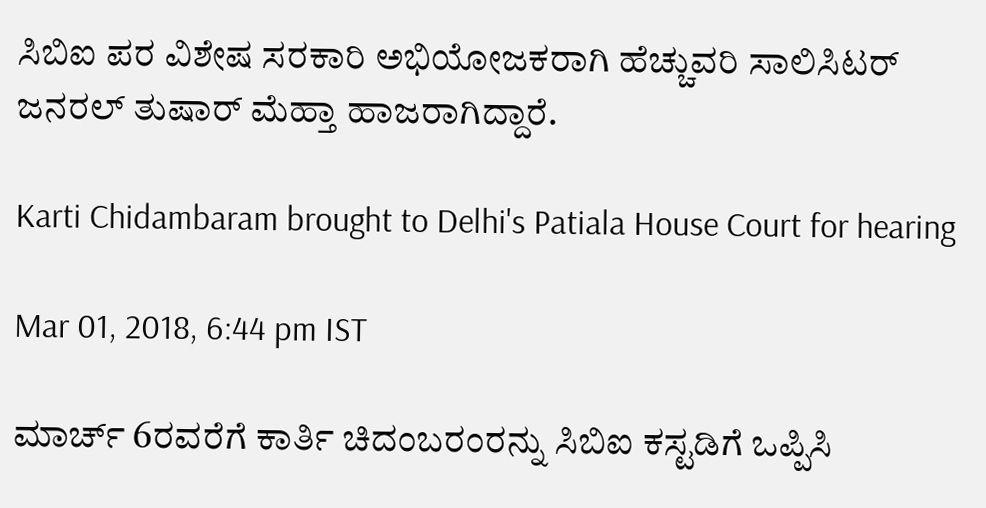ಸಿಬಿಐ ಪರ ವಿಶೇಷ ಸರಕಾರಿ ಅಭಿಯೋಜಕರಾಗಿ ಹೆಚ್ಚುವರಿ ಸಾಲಿಸಿಟರ್ ಜನರಲ್ ತುಷಾರ್ ಮೆಹ್ತಾ ಹಾಜರಾಗಿದ್ದಾರೆ.

Karti Chidambaram brought to Delhi's Patiala House Court for hearing

Mar 01, 2018, 6:44 pm IST

ಮಾರ್ಚ್ 6ರವರೆಗೆ ಕಾರ್ತಿ ಚಿದಂಬರಂರನ್ನು ಸಿಬಿಐ ಕಸ್ಟಡಿಗೆ ಒಪ್ಪಿಸಿ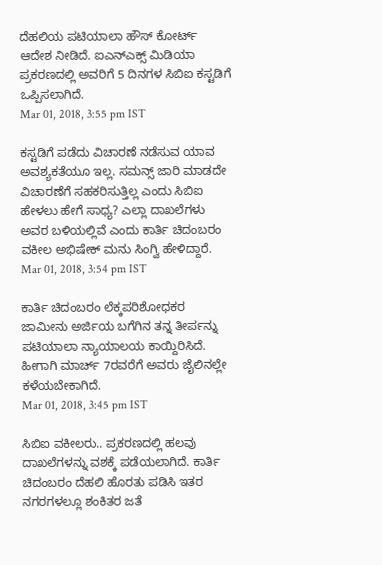ದೆಹಲಿಯ ಪಟಿಯಾಲಾ ಹೌಸ್ ಕೋರ್ಟ್ ಆದೇಶ ನೀಡಿದೆ. ಐಎನ್ಎಕ್ಸ್ ಮಿಡಿಯಾ ಪ್ರಕರಣದಲ್ಲಿ ಅವರಿಗೆ 5 ದಿನಗಳ ಸಿಬಿಐ ಕಸ್ಟಡಿಗೆ ಒಪ್ಪಿಸಲಾಗಿದೆ.
Mar 01, 2018, 3:55 pm IST

ಕಸ್ಟಡಿಗೆ ಪಡೆದು ವಿಚಾರಣೆ ನಡೆಸುವ ಯಾವ ಅವಶ್ಯಕತೆಯೂ ಇಲ್ಲ. ಸಮನ್ಸ್ ಜಾರಿ ಮಾಡದೇ ವಿಚಾರಣೆಗೆ ಸಹಕರಿಸುತ್ತಿಲ್ಲ ಎಂದು ಸಿಬಿಐ ಹೇಳಲು ಹೇಗೆ ಸಾಧ್ಯ? ಎಲ್ಲಾ ದಾಖಲೆಗಳು ಅವರ ಬಳಿಯಲ್ಲಿವೆ ಎಂದು ಕಾರ್ತಿ ಚಿದಂಬರಂ ವಕೀಲ ಅಭಿಷೇಕ್ ಮನು ಸಿಂಗ್ವಿ ಹೇಳಿದ್ದಾರೆ.
Mar 01, 2018, 3:54 pm IST

ಕಾರ್ತಿ ಚಿದಂಬರಂ ಲೆಕ್ಕಪರಿಶೋಧಕರ ಜಾಮೀನು ಅರ್ಜಿಯ ಬಗೆಗಿನ ತನ್ನ ತೀರ್ಪನ್ನು ಪಟಿಯಾಲಾ ನ್ಯಾಯಾಲಯ ಕಾಯ್ದಿರಿಸಿದೆ. ಹೀಗಾಗಿ ಮಾರ್ಚ್ 7ರವರೆಗೆ ಅವರು ಜೈಲಿನಲ್ಲೇ ಕಳೆಯಬೇಕಾಗಿದೆ.
Mar 01, 2018, 3:45 pm IST

ಸಿಬಿಐ ವಕೀಲರು.. ಪ್ರಕರಣದಲ್ಲಿ ಹಲವು ದಾಖಲೆಗಳನ್ನು ವಶಕ್ಕೆ ಪಡೆಯಲಾಗಿದೆ. ಕಾರ್ತಿ ಚಿದಂಬರಂ ದೆಹಲಿ ಹೊರತು ಪಡಿಸಿ ಇತರ ನಗರಗಳಲ್ಲೂ ಶಂಕಿತರ ಜತೆ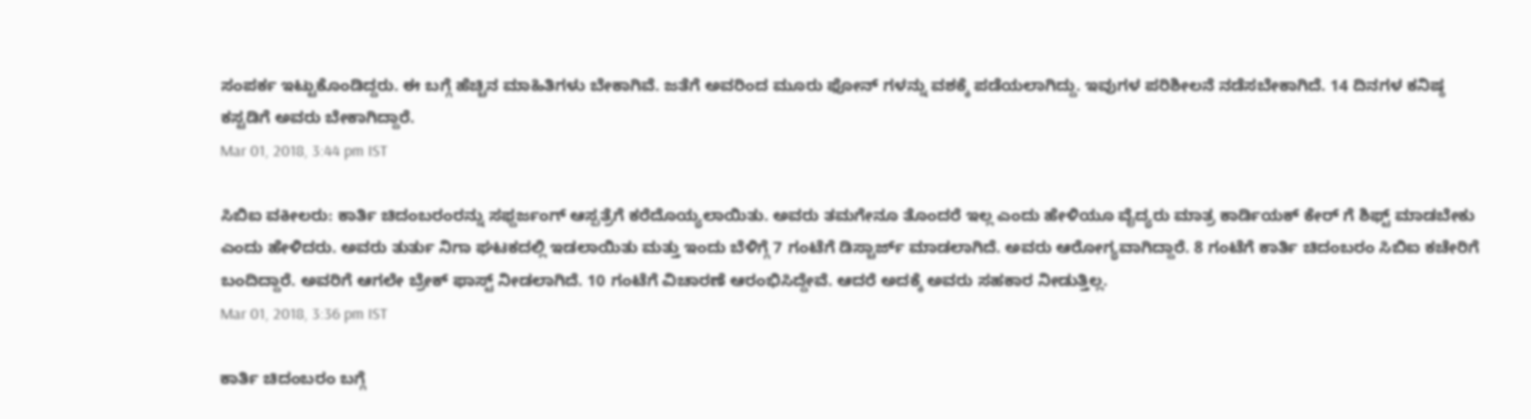ಸಂಪರ್ಕ ಇಟ್ಟುಕೊಂಡಿದ್ದರು. ಈ ಬಗ್ಗೆ ಹೆಚ್ಚಿನ ಮಾಹಿತಿಗಳು ಬೇಕಾಗಿವೆ. ಜತೆಗೆ ಅವರಿಂದ ಮೂರು ಫೋನ್ ಗಳನ್ನು ವಶಕ್ಕೆ ಪಡೆಯಲಾಗಿದ್ದು. ಇವುಗಳ ಪರಿಶೀಲನೆ ನಡೆಸಬೇಕಾಗಿದೆ. 14 ದಿನಗಳ ಕನಿಷ್ಠ ಕಸ್ಟಡಿಗೆ ಅವರು ಬೇಕಾಗಿದ್ದಾರೆ.
Mar 01, 2018, 3:44 pm IST

ಸಿಬಿಐ ವಕೀಲರು: ಕಾರ್ತಿ ಚಿದಂಬರಂರನ್ನು ಸಫ್ದರ್ಜಂಗ್ ಆಸ್ಪತ್ರೆಗೆ ಕರೆದೊಯ್ಯಲಾಯಿತು. ಅವರು ತಮಗೇನೂ ತೊಂದರೆ ಇಲ್ಲ ಎಂದು ಹೇಳಿಯೂ ವೈದ್ಯರು ಮಾತ್ರ ಕಾರ್ಡಿಯಕ್ ಕೇರ್ ಗೆ ಶಿಫ್ಟ್ ಮಾಡಬೇಕು ಎಂದು ಹೇಳಿದರು. ಅವರು ತುರ್ತು ನಿಗಾ ಘಟಕದಲ್ಲಿ ಇಡಲಾಯಿತು ಮತ್ತು ಇಂದು ಬೆಳಿಗ್ಗೆ 7 ಗಂಟೆಗೆ ಡಿಸ್ಚಾರ್ಜ್ ಮಾಡಲಾಗಿದೆ. ಅವರು ಆರೋಗ್ಯವಾಗಿದ್ದಾರೆ. 8 ಗಂಟೆಗೆ ಕಾರ್ತಿ ಚಿದಂಬರಂ ಸಿಬಿಐ ಕಚೇರಿಗೆ ಬಂದಿದ್ದಾರೆ. ಅವರಿಗೆ ಆಗಲೇ ಬ್ರೇಕ್ ಫಾಸ್ಟ್ ನೀಡಲಾಗಿದೆ. 10 ಗಂಟೆಗೆ ವಿಚಾರಣೆ ಆರಂಭಿಸಿದ್ದೇವೆ. ಆದರೆ ಅದಕ್ಕೆ ಅವರು ಸಹಕಾರ ನೀಡುತ್ತಿಲ್ಲ.
Mar 01, 2018, 3:36 pm IST

ಕಾರ್ತಿ ಚಿದಂಬರಂ ಬಗ್ಗೆ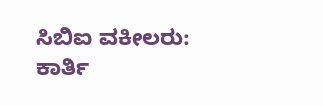ಸಿಬಿಐ ವಕೀಲರು: ಕಾರ್ತಿ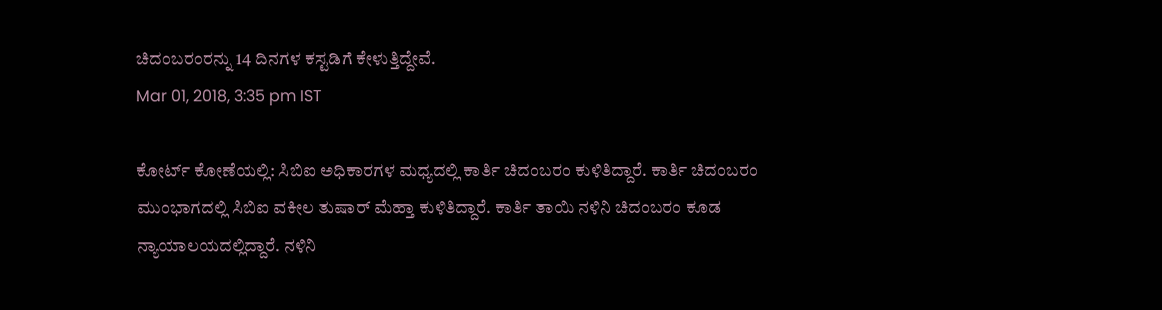ಚಿದಂಬರಂರನ್ನು 14 ದಿನಗಳ ಕಸ್ಟಡಿಗೆ ಕೇಳುತ್ತಿದ್ದೇವೆ.
Mar 01, 2018, 3:35 pm IST

ಕೋರ್ಟ್ ಕೋಣೆಯಲ್ಲಿ: ಸಿಬಿಐ ಅಧಿಕಾರಗಳ ಮಧ್ಯದಲ್ಲಿ ಕಾರ್ತಿ ಚಿದಂಬರಂ ಕುಳಿತಿದ್ದಾರೆ. ಕಾರ್ತಿ ಚಿದಂಬರಂ ಮುಂಭಾಗದಲ್ಲಿ ಸಿಬಿಐ ವಕೀಲ ತುಷಾರ್ ಮೆಹ್ತಾ ಕುಳಿತಿದ್ದಾರೆ. ಕಾರ್ತಿ ತಾಯಿ ನಳಿನಿ ಚಿದಂಬರಂ ಕೂಡ ನ್ಯಾಯಾಲಯದಲ್ಲಿದ್ದಾರೆ. ನಳಿನಿ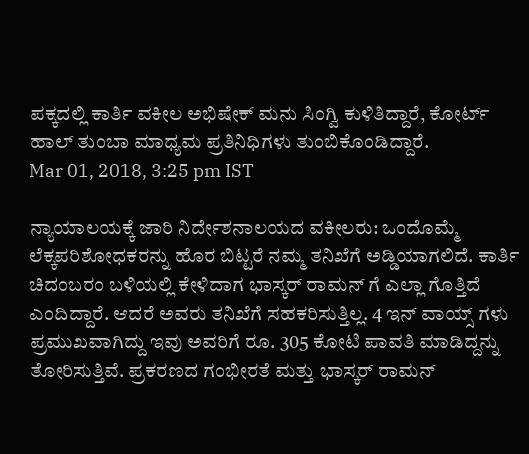ಪಕ್ಕದಲ್ಲಿ ಕಾರ್ತಿ ವಕೀಲ ಅಭಿಷೇಕ್ ಮನು ಸಿಂಗ್ವಿ ಕುಳಿತಿದ್ದಾರೆ, ಕೋರ್ಟ್ ಹಾಲ್ ತುಂಬಾ ಮಾಧ್ಯಮ ಪ್ರತಿನಿಧಿಗಳು ತುಂಬಿಕೊಂಡಿದ್ದಾರೆ.
Mar 01, 2018, 3:25 pm IST

ನ್ಯಾಯಾಲಯಕ್ಕೆ ಜಾರಿ ನಿರ್ದೇಶನಾಲಯದ ವಕೀಲರು: ಒಂದೊಮ್ಮೆ ಲೆಕ್ಕಪರಿಶೋಧಕರನ್ನು ಹೊರ ಬಿಟ್ಟರೆ ನಮ್ಮ ತನಿಖೆಗೆ ಅಡ್ಡಿಯಾಗಲಿದೆ. ಕಾರ್ತಿ ಚಿದಂಬರಂ ಬಳಿಯಲ್ಲಿ ಕೇಳಿದಾಗ ಭಾಸ್ಕರ್ ರಾಮನ್ ಗೆ ಎಲ್ಲಾ ಗೊತ್ತಿದೆ ಎಂದಿದ್ದಾರೆ. ಆದರೆ ಅವರು ತನಿಖೆಗೆ ಸಹಕರಿಸುತ್ತಿಲ್ಲ. 4 ಇನ್ ವಾಯ್ಸ್ ಗಳು ಪ್ರಮುಖವಾಗಿದ್ದು ಇವು ಅವರಿಗೆ ರೂ. 305 ಕೋಟಿ ಪಾವತಿ ಮಾಡಿದ್ದನ್ನು ತೋರಿಸುತ್ತಿವೆ. ಪ್ರಕರಣದ ಗಂಭೀರತೆ ಮತ್ತು ಭಾಸ್ಕರ್ ರಾಮನ್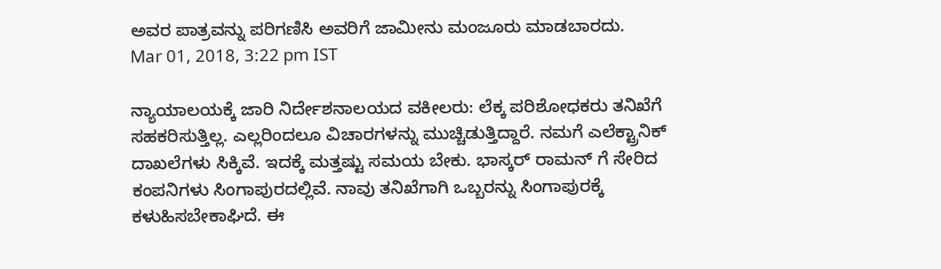ಅವರ ಪಾತ್ರವನ್ನು ಪರಿಗಣಿಸಿ ಅವರಿಗೆ ಜಾಮೀನು ಮಂಜೂರು ಮಾಡಬಾರದು.
Mar 01, 2018, 3:22 pm IST

ನ್ಯಾಯಾಲಯಕ್ಕೆ ಜಾರಿ ನಿರ್ದೇಶನಾಲಯದ ವಕೀಲರು: ಲೆಕ್ಕ ಪರಿಶೋಧಕರು ತನಿಖೆಗೆ ಸಹಕರಿಸುತ್ತಿಲ್ಲ. ಎಲ್ಲರಿಂದಲೂ ವಿಚಾರಗಳನ್ನು ಮುಚ್ಚಿಡುತ್ತಿದ್ದಾರೆ. ನಮಗೆ ಎಲೆಕ್ಟ್ರಾನಿಕ್ ದಾಖಲೆಗಳು ಸಿಕ್ಕಿವೆ. ಇದಕ್ಕೆ ಮತ್ತಷ್ಟು ಸಮಯ ಬೇಕು. ಭಾಸ್ಕರ್ ರಾಮನ್ ಗೆ ಸೇರಿದ ಕಂಪನಿಗಳು ಸಿಂಗಾಪುರದಲ್ಲಿವೆ. ನಾವು ತನಿಖೆಗಾಗಿ ಒಬ್ಬರನ್ನು ಸಿಂಗಾಪುರಕ್ಕೆ ಕಳುಹಿಸಬೇಕಾಘಿದೆ. ಈ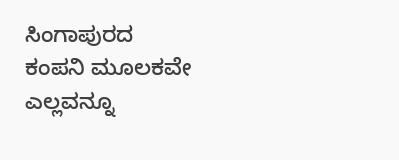ಸಿಂಗಾಪುರದ ಕಂಪನಿ ಮೂಲಕವೇ ಎಲ್ಲವನ್ನೂ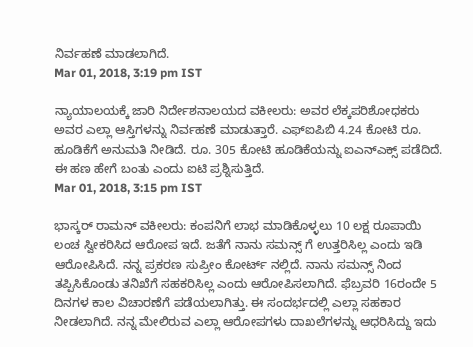ನಿರ್ವಹಣೆ ಮಾಡಲಾಗಿದೆ.
Mar 01, 2018, 3:19 pm IST

ನ್ಯಾಯಾಲಯಕ್ಕೆ ಜಾರಿ ನಿರ್ದೇಶನಾಲಯದ ವಕೀಲರು: ಅವರ ಲೆಕ್ಕಪರಿಶೋಧಕರು ಅವರ ಎಲ್ಲಾ ಆಸ್ತಿಗಳನ್ನು ನಿರ್ವಹಣೆ ಮಾಡುತ್ತಾರೆ. ಎಫ್ಐಪಿಬಿ 4.24 ಕೋಟಿ ರೂ. ಹೂಡಿಕೆಗೆ ಅನುಮತಿ ನೀಡಿದೆ. ರೂ. 305 ಕೋಟಿ ಹೂಡಿಕೆಯನ್ನು ಐಎನ್ಎಕ್ಸ್ ಪಡೆದಿದೆ. ಈ ಹಣ ಹೇಗೆ ಬಂತು ಎಂದು ಐಟಿ ಪ್ರಶ್ನಿಸುತ್ತಿದೆ.
Mar 01, 2018, 3:15 pm IST

ಭಾಸ್ಕರ್ ರಾಮನ್ ವಕೀಲರು: ಕಂಪನಿಗೆ ಲಾಭ ಮಾಡಿಕೊಳ್ಳಲು 10 ಲಕ್ಷ ರೂಪಾಯಿ ಲಂಚ ಸ್ವೀಕರಿಸಿದ ಆರೋಪ ಇದೆ. ಜತೆಗೆ ನಾನು ಸಮನ್ಸ್ ಗೆ ಉತ್ತರಿಸಿಲ್ಲ ಎಂದು ಇಡಿ ಆರೋಪಿಸಿದೆ. ನನ್ನ ಪ್ರಕರಣ ಸುಪ್ರೀಂ ಕೋರ್ಟ್ ನಲ್ಲಿದೆ. ನಾನು ಸಮನ್ಸ್ ನಿಂದ ತಪ್ಪಿಸಿಕೊಂಡು ತನಿಖೆಗೆ ಸಹಕರಿಸಿಲ್ಲ ಎಂದು ಆರೋಪಿಸಲಾಗಿದೆ. ಫೆಬ್ರವರಿ 16ರಂದೇ 5 ದಿನಗಳ ಕಾಲ ವಿಚಾರಣೆಗೆ ಪಡೆಯಲಾಗಿತ್ತು. ಈ ಸಂದರ್ಭದಲ್ಲಿ ಎಲ್ಲಾ ಸಹಕಾರ ನೀಡಲಾಗಿದೆ. ನನ್ನ ಮೇಲಿರುವ ಎಲ್ಲಾ ಆರೋಪಗಳು ದಾಖಲೆಗಳನ್ನು ಆಧರಿಸಿದ್ದು ಇದು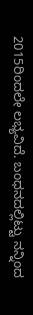2015ರಿಂದಲೇ ಲಭ್ಯವಿದೆ. ಬಂಧನದಲ್ಲಿಟ್ಟು ನನ್ನಿಂದ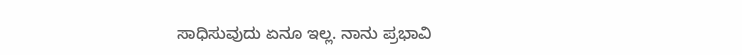ಸಾಧಿಸುವುದು ಏನೂ ಇಲ್ಲ. ನಾನು ಪ್ರಭಾವಿ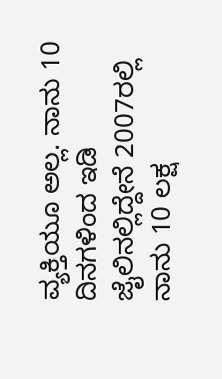ವ್ಯಕ್ತಿಯೂ ಅಲ್ಲ. ನಾನು 10 ದಿನಗಳಿಂದ ಇಡಿ ಜೈಲಿನಲ್ಲಿದ್ದೇನೆ 2007ರಲ್ಲಿ ನಾನು 10 ಲಕ್ಷ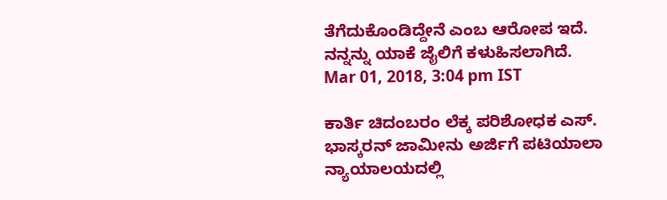ತೆಗೆದುಕೊಂಡಿದ್ದೇನೆ ಎಂಬ ಆರೋಪ ಇದೆ. ನನ್ನನ್ನು ಯಾಕೆ ಜೈಲಿಗೆ ಕಳುಹಿಸಲಾಗಿದೆ.
Mar 01, 2018, 3:04 pm IST

ಕಾರ್ತಿ ಚಿದಂಬರಂ ಲೆಕ್ಕ ಪರಿಶೋಧಕ ಎಸ್. ಭಾಸ್ಕರನ್ ಜಾಮೀನು ಅರ್ಜಿಗೆ ಪಟಿಯಾಲಾ ನ್ಯಾಯಾಲಯದಲ್ಲಿ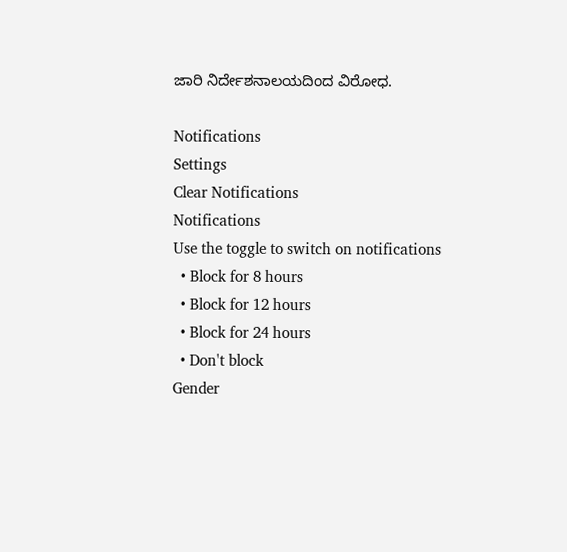ಜಾರಿ ನಿರ್ದೇಶನಾಲಯದಿಂದ ವಿರೋಧ.

Notifications
Settings
Clear Notifications
Notifications
Use the toggle to switch on notifications
  • Block for 8 hours
  • Block for 12 hours
  • Block for 24 hours
  • Don't block
Gender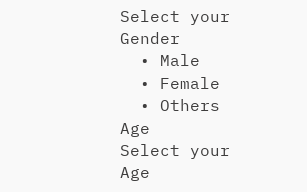Select your Gender
  • Male
  • Female
  • Others
Age
Select your Age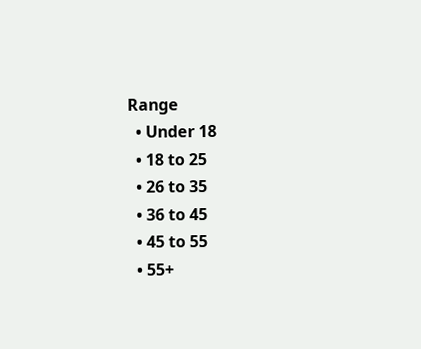Range
  • Under 18
  • 18 to 25
  • 26 to 35
  • 36 to 45
  • 45 to 55
  • 55+